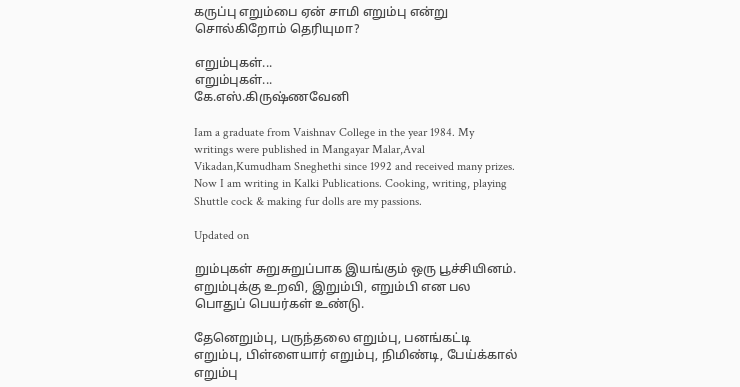கருப்பு எறும்பை ஏன் சாமி எறும்பு என்று சொல்கிறோம் தெரியுமா?

எறும்புகள்...
எறும்புகள்...
கே.எஸ்.கிருஷ்ணவேனி

Iam a graduate from Vaishnav College in the year 1984. My writings were published in Mangayar Malar,Aval Vikadan,Kumudham Sneghethi since 1992 and received many prizes. Now I am writing in Kalki Publications. Cooking, writing, playing Shuttle cock & making fur dolls are my passions.

Updated on

றும்புகள் சுறுசுறுப்பாக இயங்கும் ஒரு பூச்சியினம். எறும்புக்கு உறவி, இறும்பி, எறும்பி என பல பொதுப் பெயர்கள் உண்டு.

தேனெறும்பு, பருந்தலை எறும்பு, பனங்கட்டி எறும்பு, பிள்ளையார் எறும்பு, நிமிண்டி, பேய்க்கால் எறும்பு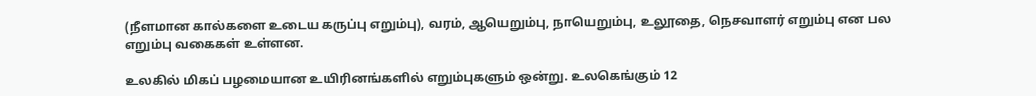(நீளமான கால்களை உடைய கருப்பு எறும்பு), வரம், ஆயெறும்பு, நாயெறும்பு, உலூதை, நெசவாளர் எறும்பு என பல எறும்பு வகைகள் உள்ளன.

உலகில் மிகப் பழமையான உயிரினங்களில் எறும்புகளும் ஒன்று. உலகெங்கும் 12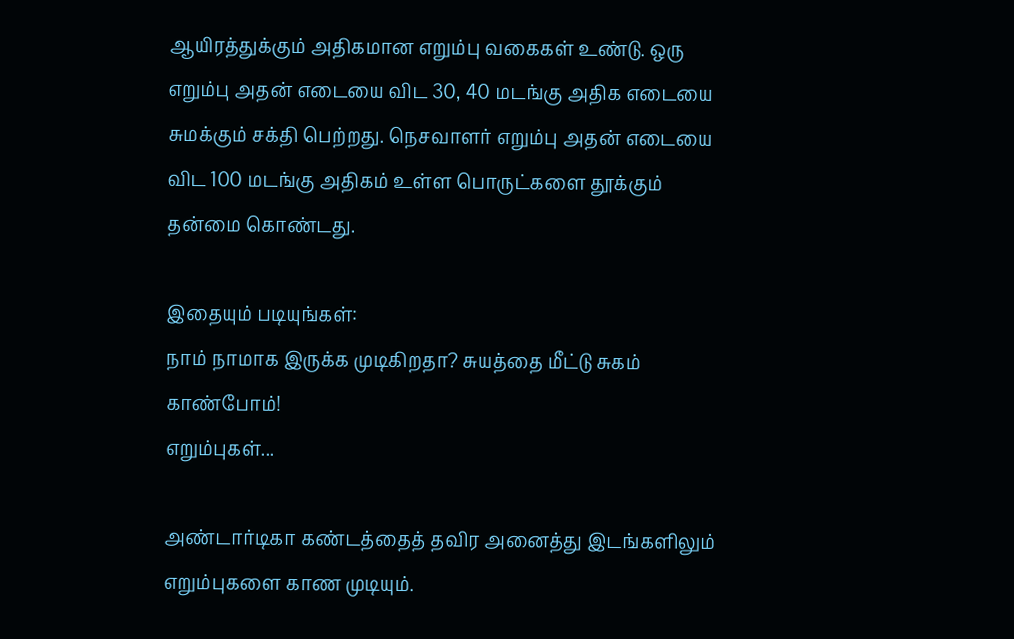ஆயிரத்துக்கும் அதிகமான எறும்பு வகைகள் உண்டு. ஒரு எறும்பு அதன் எடையை விட 30, 40 மடங்கு அதிக எடையை சுமக்கும் சக்தி பெற்றது. நெசவாளர் எறும்பு அதன் எடையை விட 100 மடங்கு அதிகம் உள்ள பொருட்களை தூக்கும் தன்மை கொண்டது.

இதையும் படியுங்கள்:
நாம் நாமாக இருக்க முடிகிறதா? சுயத்தை மீட்டு சுகம் காண்போம்!
எறும்புகள்...

அண்டார்டிகா கண்டத்தைத் தவிர அனைத்து இடங்களிலும் எறும்புகளை காண முடியும்.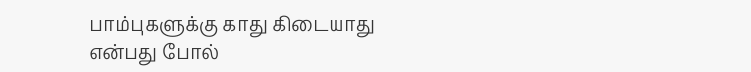பாம்புகளுக்கு காது கிடையாது என்பது போல்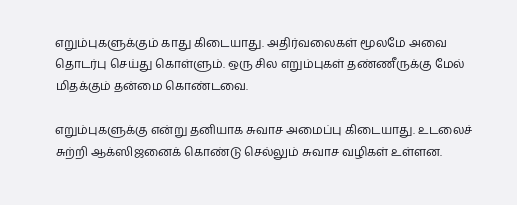எறும்புகளுக்கும் காது கிடையாது. அதிர்வலைகள் மூலமே அவை தொடர்பு செய்து கொள்ளும். ஒரு சில எறும்புகள் தண்ணீருக்கு மேல் மிதக்கும் தன்மை கொண்டவை.

எறும்புகளுக்கு என்று தனியாக சுவாச அமைப்பு கிடையாது. உடலைச் சுற்றி ஆக்ஸிஜனைக் கொண்டு செல்லும் சுவாச வழிகள் உள்ளன.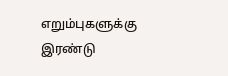எறும்புகளுக்கு இரண்டு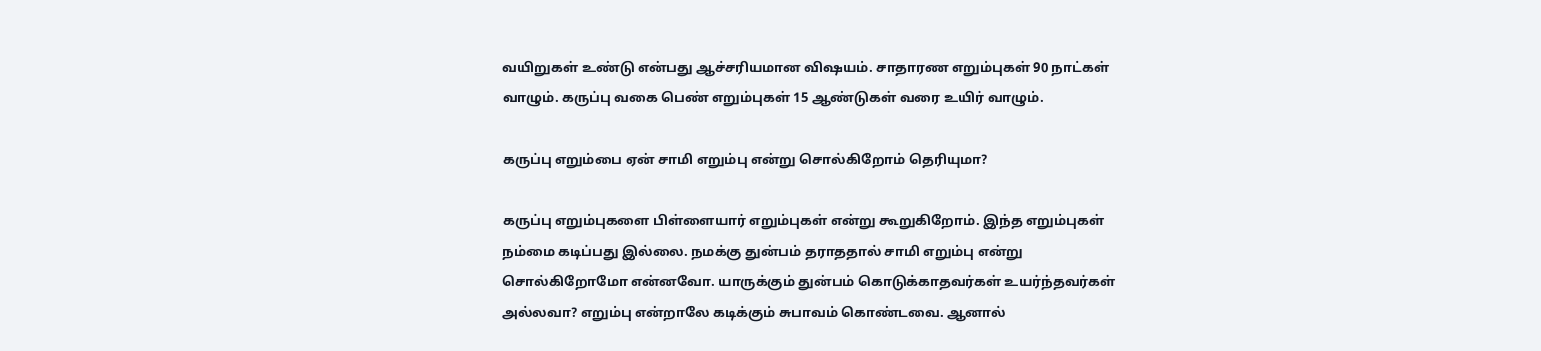வயிறுகள் உண்டு என்பது ஆச்சரியமான விஷயம். சாதாரண எறும்புகள் 90 நாட்கள் வாழும். கருப்பு வகை பெண் எறும்புகள் 15 ஆண்டுகள் வரை உயிர் வாழும்.

கருப்பு எறும்பை ஏன் சாமி எறும்பு என்று சொல்கிறோம் தெரியுமா?

கருப்பு எறும்புகளை பிள்ளையார் எறும்புகள் என்று கூறுகிறோம். இந்த எறும்புகள் நம்மை கடிப்பது இல்லை. நமக்கு துன்பம் தராததால் சாமி எறும்பு என்று சொல்கிறோமோ என்னவோ. யாருக்கும் துன்பம் கொடுக்காதவர்கள் உயர்ந்தவர்கள் அல்லவா? எறும்பு என்றாலே கடிக்கும் சுபாவம் கொண்டவை. ஆனால்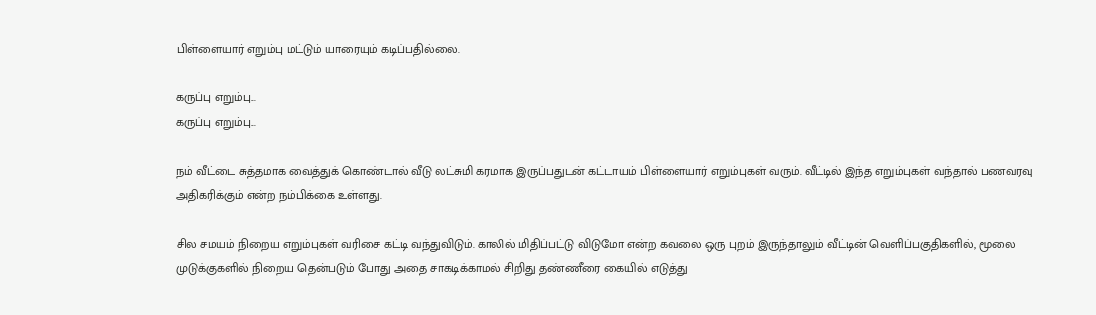பிள்ளையார் எறும்பு மட்டும் யாரையும் கடிப்பதில்லை.

கருப்பு எறும்பு...
கருப்பு எறும்பு...

நம் வீட்டை சுத்தமாக வைத்துக் கொண்டால் வீடு லட்சுமி கரமாக இருப்பதுடன் கட்டாயம் பிள்ளையார் எறும்புகள் வரும். வீட்டில் இந்த எறும்புகள் வந்தால் பணவரவு அதிகரிக்கும் என்ற நம்பிக்கை உள்ளது.

சில சமயம் நிறைய எறும்புகள் வரிசை கட்டி வந்துவிடும். காலில் மிதிப்பட்டு விடுமோ என்ற கவலை ஒரு புறம் இருந்தாலும் வீட்டின் வெளிப்பகுதிகளில், மூலை முடுக்குகளில் நிறைய தென்படும் போது அதை சாகடிக்காமல் சிறிது தண்ணீரை கையில் எடுத்து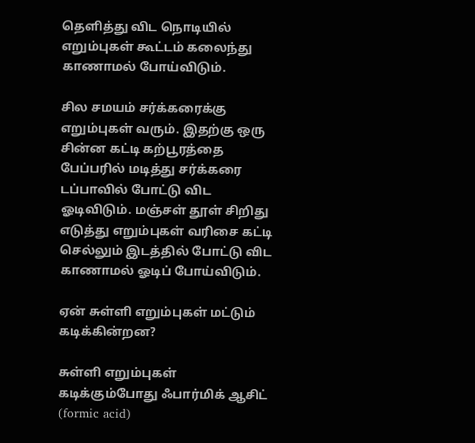தெளித்து விட நொடியில் எறும்புகள் கூட்டம் கலைந்து காணாமல் போய்விடும்.

சில சமயம் சர்க்கரைக்கு எறும்புகள் வரும். இதற்கு ஒரு சின்ன கட்டி கற்பூரத்தை பேப்பரில் மடித்து சர்க்கரை டப்பாவில் போட்டு விட ஓடிவிடும். மஞ்சள் தூள் சிறிது எடுத்து எறும்புகள் வரிசை கட்டி செல்லும் இடத்தில் போட்டு விட காணாமல் ஓடிப் போய்விடும்.

ஏன் சுள்ளி எறும்புகள் மட்டும் கடிக்கின்றன?

சுள்ளி எறும்புகள் கடிக்கும்போது ஃபார்மிக் ஆசிட் (formic acid)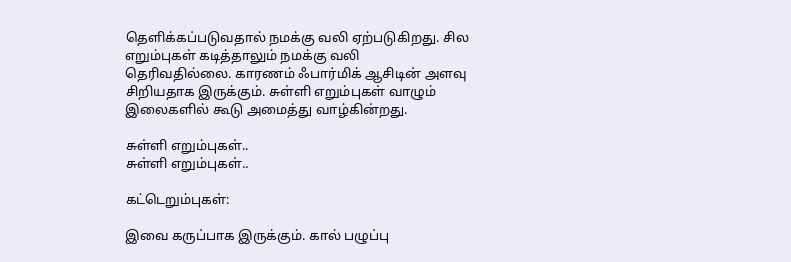தெளிக்கப்படுவதால் நமக்கு வலி ஏற்படுகிறது. சில எறும்புகள் கடித்தாலும் நமக்கு வலி தெரிவதில்லை. காரணம் ஃபார்மிக் ஆசிடின் அளவு சிறியதாக இருக்கும். சுள்ளி எறும்புகள் வாழும் இலைகளில் கூடு அமைத்து வாழ்கின்றது.

சுள்ளி எறும்புகள்..
சுள்ளி எறும்புகள்..

கட்டெறும்புகள்:

இவை கருப்பாக இருக்கும். கால் பழுப்பு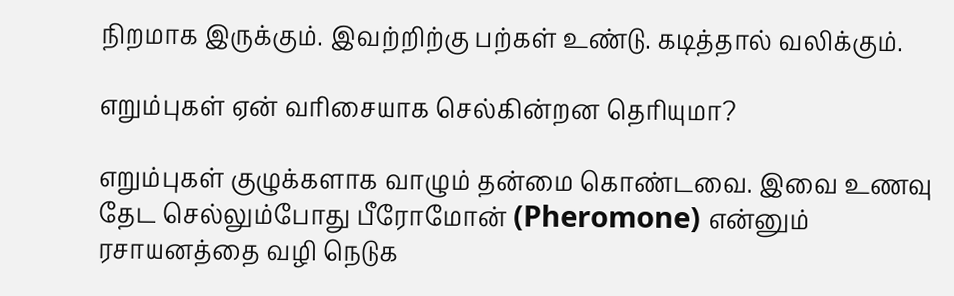நிறமாக இருக்கும். இவற்றிற்கு பற்கள் உண்டு. கடித்தால் வலிக்கும்.

எறும்புகள் ஏன் வரிசையாக செல்கின்றன தெரியுமா?

எறும்புகள் குழுக்களாக வாழும் தன்மை கொண்டவை. இவை உணவு தேட செல்லும்போது பீரோமோன் (Pheromone) என்னும் ரசாயனத்தை வழி நெடுக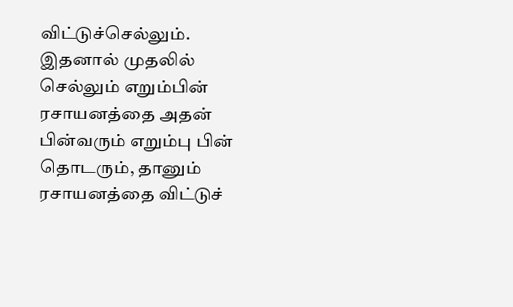விட்டுச்செல்லும். இதனால் முதலில் செல்லும் எறும்பின் ரசாயனத்தை அதன் பின்வரும் எறும்பு பின் தொடரும், தானும் ரசாயனத்தை விட்டுச்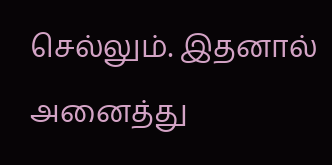செல்லும். இதனால் அனைத்து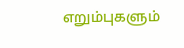எறும்புகளும்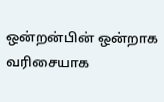ஒன்றன்பின் ஒன்றாக வரிசையாக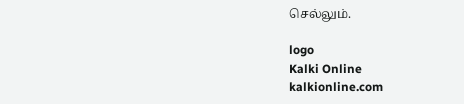செல்லும்.

logo
Kalki Online
kalkionline.com